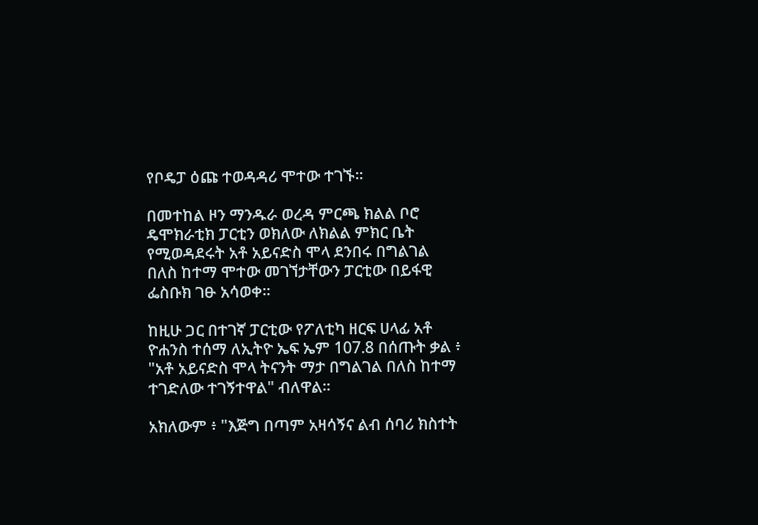የቦዴፓ ዕጩ ተወዳዳሪ ሞተው ተገኙ።

በመተከል ዞን ማንዱራ ወረዳ ምርጫ ክልል ቦሮ ዴሞክራቲክ ፓርቲን ወክለው ለክልል ምክር ቤት የሚወዳደሩት አቶ አይናድስ ሞላ ደንበሩ በግልገል በለስ ከተማ ሞተው መገኘታቸውን ፓርቲው በይፋዊ ፌስቡክ ገፁ አሳወቀ።

ከዚሁ ጋር በተገኛ ፓርቲው የፖለቲካ ዘርፍ ሀላፊ አቶ ዮሐንስ ተሰማ ለኢትዮ ኤፍ ኤም 107.8 በሰጡት ቃል ፥ "አቶ አይናድስ ሞላ ትናንት ማታ በግልገል በለስ ከተማ ተገድለው ተገኝተዋል" ብለዋል።

አክለውም ፥ "እጅግ በጣም አዛሳኝና ልብ ሰባሪ ክስተት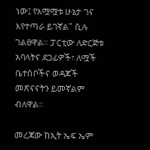ነው፤ የአሟሟቱ ሁኔታ ገና እየተጣራ ይገኛል" ሲሉ ገልፀዋል። ፓርቲው ለድርጅቱ አባላትና ደጋፊዎች፣ ለሟች ቤተሰቦችና ወዳጆች መጽናናትን ይመኛልም ብለዋል።

መረጃው ከኢት ኤፍ ኤም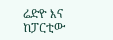ሬድዮ እና ከፓርቲው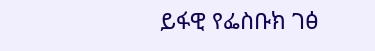ይፋዊ የፌስቡክ ገፅ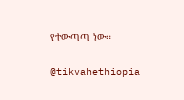የተውጣጣ ነው።

@tikvahethiopia